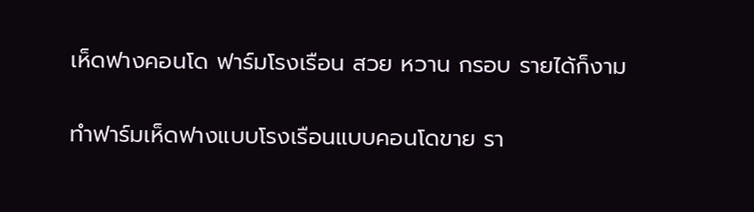เห็ดฟางคอนโด ฟาร์มโรงเรือน สวย หวาน กรอบ รายได้ก็งาม

ทำฟาร์มเห็ดฟางแบบโรงเรือนแบบคอนโดขาย รา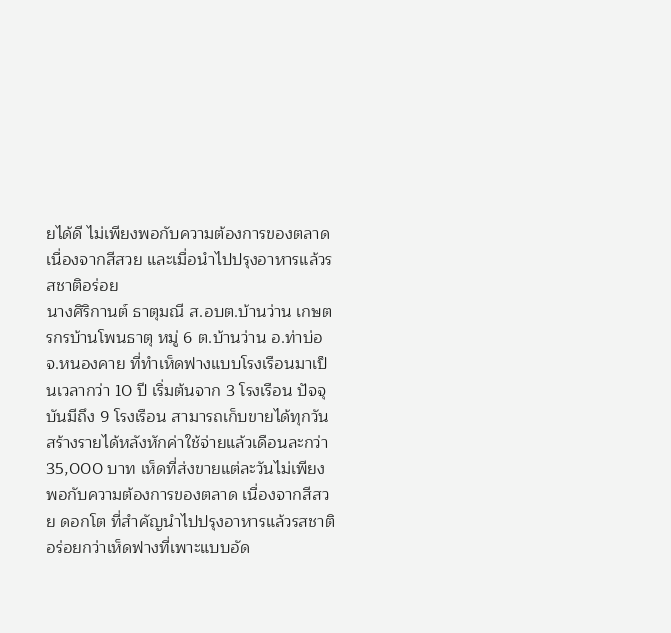ยได้ดี ไม่เพียงพอกับความต้องการของตลาด เนื่องจากสีสวย และเมื่อนำไปปรุงอาหารแล้วรสชาติอร่อย
นางศิริกานต์ ธาตุมณี ส.อบต.บ้านว่าน เกษตรกรบ้านโพนธาตุ หมู่ 6 ต.บ้านว่าน อ.ท่าบ่อ จ.หนองคาย ที่ทำเห็ดฟางแบบโรงเรือนมาเป็นเวลากว่า 10 ปี เริ่มต้นจาก 3 โรงเรือน ปัจจุบันมีถึง 9 โรงเรือน สามารถเก็บขายได้ทุกวัน สร้างรายได้หลังหักค่าใช้จ่ายแล้วเดือนละกว่า 35,000 บาท เห็ดที่ส่งขายแต่ละวันไม่เพียงพอกับความต้องการของตลาด เนื่องจากสีสวย ดอกโต ที่สำคัญนำไปปรุงอาหารแล้วรสชาติอร่อยกว่าเห็ดฟางที่เพาะแบบอัด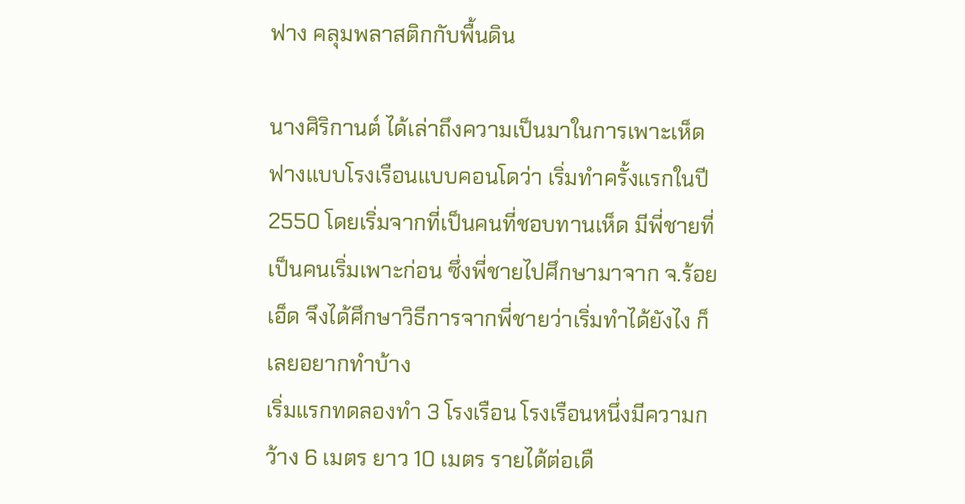ฟาง คลุมพลาสติกกับพื้นดิน

นางศิริกานต์ ได้เล่าถึงความเป็นมาในการเพาะเห็ดฟางแบบโรงเรือนแบบคอนโดว่า เริ่มทำครั้งแรกในปี 2550 โดยเริ่มจากที่เป็นคนที่ชอบทานเห็ด มีพี่ชายที่เป็นคนเริ่มเพาะก่อน ซึ่งพี่ชายไปศึกษามาจาก จ.ร้อยเอ็ด จึงได้ศึกษาวิธีการจากพี่ชายว่าเริ่มทำได้ยังไง ก็เลยอยากทำบ้าง
เริ่มแรกทดลองทำ 3 โรงเรือน โรงเรือนหนึ่งมีความกว้าง 6 เมตร ยาว 10 เมตร รายได้ต่อเดื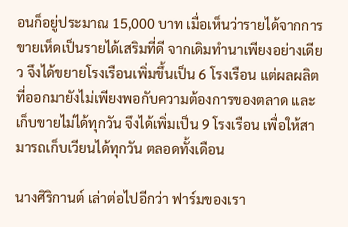อนก็อยู่ประมาณ 15,000 บาท เมื่อเห็นว่ารายได้จากการขายเห็ดเป็นรายได้เสริมที่ดี จากเดิมทำนาเพียงอย่างเดียว จึงได้ขยายโรงเรือนเพิ่มขึ้นเป็น 6 โรงเรือน แต่ผลผลิตที่ออกมายังไม่เพียงพอกับความต้องการของตลาด และเก็บขายไม่ได้ทุกวัน จึงได้เพิ่มเป็น 9 โรงเรือน เพื่อให้สามารถเก็บเวียนได้ทุกวัน ตลอดทั้งเดือน

นางศิริกานต์ เล่าต่อไปอีกว่า ฟาร์มของเรา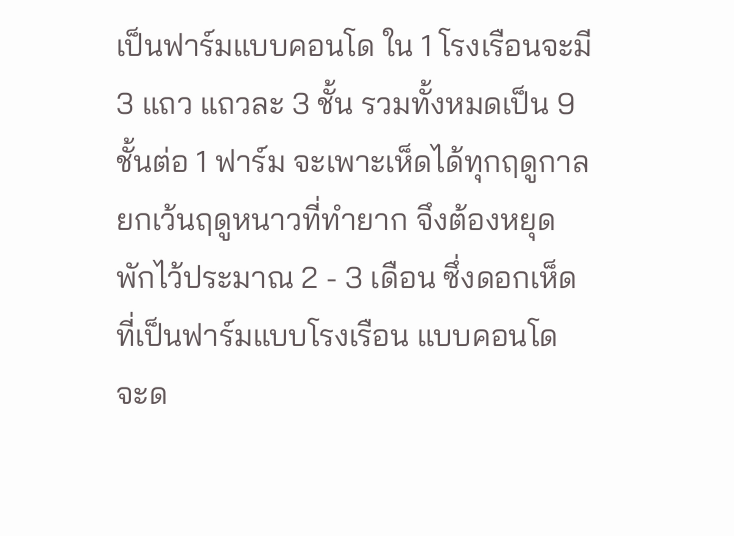เป็นฟาร์มแบบคอนโด ใน 1 โรงเรือนจะมี 3 แถว แถวละ 3 ชั้น รวมทั้งหมดเป็น 9 ชั้นต่อ 1 ฟาร์ม จะเพาะเห็ดได้ทุกฤดูกาล ยกเว้นฤดูหนาวที่ทำยาก จึงต้องหยุดพักไว้ประมาณ 2 - 3 เดือน ซึ่งดอกเห็ดที่เป็นฟาร์มแบบโรงเรือน แบบคอนโด จะด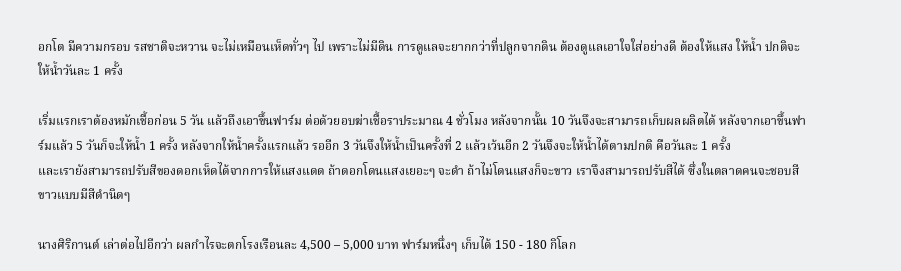อกโต มีความกรอบ รสชาติจะหวาน จะไม่เหมือนเห็ดทั่วๆ ไป เพราะไม่มีดิน การดูแลจะยากกว่าที่ปลูกจากดิน ต้องดูแลเอาใจใส่อย่างดี ต้องให้แสง ให้น้ำ ปกติจะให้น้ำวันละ 1 ครั้ง

เริ่มแรกเราต้องหมักเชื้อก่อน 5 วัน แล้วถึงเอาขึ้นฟาร์ม ต่อด้วยอบฆ่าเชื้อราประมาณ 4 ชั่วโมง หลังจากนั้น 10 วันจึงจะสามารถเก็บผลผลิตได้ หลังจากเอาขึ้นฟาร์มแล้ว 5 วันก็จะให้น้ำ 1 ครั้ง หลังจากให้น้ำครั้งแรกแล้ว รออีก 3 วันจึงให้น้ำเป็นครั้งที่ 2 แล้วเว้นอีก 2 วันจึงจะให้น้ำได้ตามปกติ คือวันละ 1 ครั้ง
และเรายังสามารถปรับสีของดอกเห็ดได้จากการให้แสงแดด ถ้าดอกโดนแสงเยอะๆ จะดำ ถ้าไม่โดนแสงก็จะขาว เราจึงสามารถปรับสีได้ ซึ่งในตลาดคนจะชอบสีขาวแบบมีสีดำนิดๆ

นางศิริกานต์ เล่าต่อไปอีกว่า ผลกำไรจะตกโรงเรือนละ 4,500 – 5,000 บาท ฟาร์มหนึ่งๆ เก็บได้ 150 - 180 กิโลก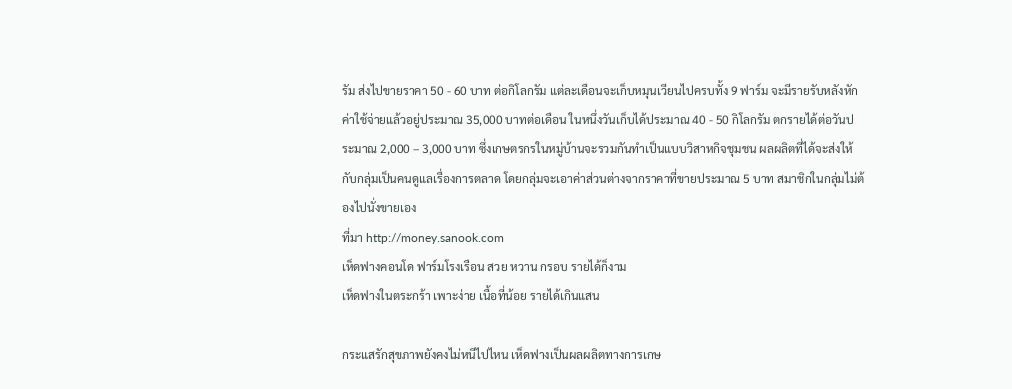รัม ส่งไปขายราคา 50 - 60 บาท ต่อกิโลกรัม แต่ละเดือนจะเก็บหมุนเวียนไปครบทั้ง 9 ฟาร์ม จะมีรายรับหลังหักค่าใช้จ่ายแล้วอยู่ประมาณ 35,000 บาทต่อเดือน ในหนึ่งวันเก็บได้ประมาณ 40 - 50 กิโลกรัม ตกรายได้ต่อวันประมาณ 2,000 – 3,000 บาท ซึ่งเกษตรกรในหมู่บ้านจะรวมกันทำเป็นแบบวิสาหกิจชุมชน ผลผลิตที่ได้จะส่งให้กับกลุ่มเป็นคนดูแลเรื่องการตลาด โดยกลุ่มจะเอาค่าส่วนต่างจากราคาที่ขายประมาณ 5 บาท สมาชิกในกลุ่มไม่ต้องไปนั่งขายเอง
ที่มา http://money.sanook.com
เห็ดฟางคอนโด ฟาร์มโรงเรือน สวย หวาน กรอบ รายได้ก็งาม
เห็ดฟางในตระกร้า เพาะง่าย เนื้อที่น้อย รายได้เกินแสน

กระแสรักสุขภาพยังคงไม่หนีไปไหน เห็ดฟางเป็นผลผลิตทางการเกษ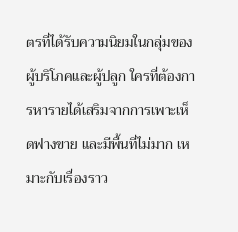ตรที่ได้รับความนิยมในกลุ่มของผู้บริโภคและผู้ปลูก ใครที่ต้องการหารายได้เสริมจากการเพาะเห็ดฟางขาย และมีพื้นที่ไม่มาก เหมาะกับเรื่องราว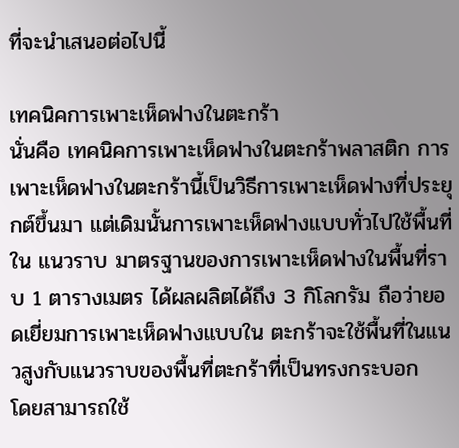ที่จะนำเสนอต่อไปนี้

เทคนิคการเพาะเห็ดฟางในตะกร้า
นั่นคือ เทคนิคการเพาะเห็ดฟางในตะกร้าพลาสติก การเพาะเห็ดฟางในตะกร้านี้เป็นวิธีการเพาะเห็ดฟางที่ประยุกต์ขึ้นมา แต่เดิมนั้นการเพาะเห็ดฟางแบบทั่วไปใช้พื้นที่ใน แนวราบ มาตรฐานของการเพาะเห็ดฟางในพื้นที่ราบ 1 ตารางเมตร ได้ผลผลิตได้ถึง 3 กิโลกรัม ถือว่ายอดเยี่ยมการเพาะเห็ดฟางแบบใน ตะกร้าจะใช้พื้นที่ในแนวสูงกับแนวราบของพื้นที่ตะกร้าที่เป็นทรงกระบอก
โดยสามารถใช้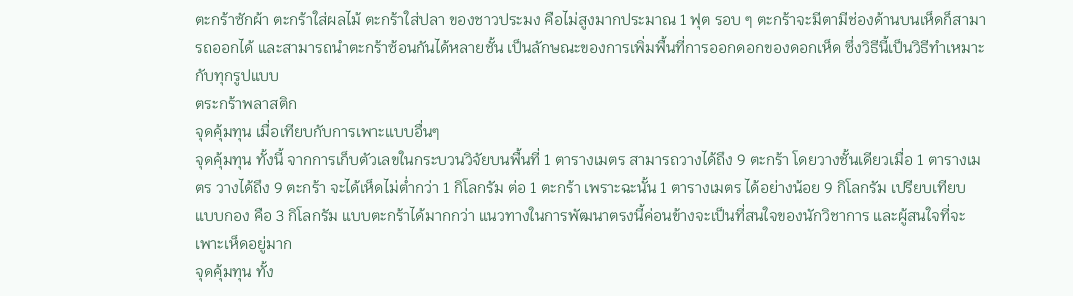ตะกร้าซักผ้า ตะกร้าใส่ผลไม้ ตะกร้าใส่ปลา ของชาวประมง คือไม่สูงมากประมาณ 1 ฟุต รอบ ๆ ตะกร้าจะมีตามีช่องด้านบนเห็ดก็สามารถออกได้ และสามารถนำตะกร้าซ้อนกันได้หลายชั้น เป็นลักษณะของการเพิ่มพื้นที่การออกดอกของดอกเห็ด ซึ่งวิธีนี้เป็นวิธีทำเหมาะกับทุกรูปแบบ
ตระกร้าพลาสติก
จุดคุ้มทุน เมื่อเทียบกับการเพาะแบบอื่นๆ
จุดคุ้มทุน ทั้งนี้ จากการเก็บตัวเลขในกระบวนวิจัยบนพื้นที่ 1 ตารางเมตร สามารถวางได้ถึง 9 ตะกร้า โดยวางชั้นเดียวเมื่อ 1 ตารางเมตร วางได้ถึง 9 ตะกร้า จะได้เห็ดไม่ต่ำกว่า 1 กิโลกรัม ต่อ 1 ตะกร้า เพราะฉะนั้น 1 ตารางเมตร ได้อย่างน้อย 9 กิโลกรัม เปรียบเทียบ
แบบกอง คือ 3 กิโลกรัม แบบตะกร้าได้มากกว่า แนวทางในการพัฒนาตรงนี้ค่อนข้างจะเป็นที่สนใจของนักวิชาการ และผู้สนใจที่จะเพาะเห็ดอยู่มาก
จุดคุ้มทุน ทั้ง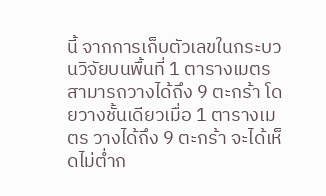นี้ จากการเก็บตัวเลขในกระบวนวิจัยบนพื้นที่ 1 ตารางเมตร สามารถวางได้ถึง 9 ตะกร้า โดยวางชั้นเดียวเมื่อ 1 ตารางเมตร วางได้ถึง 9 ตะกร้า จะได้เห็ดไม่ต่ำก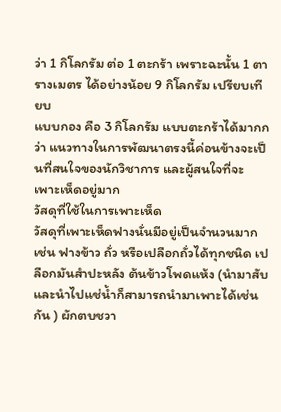ว่า 1 กิโลกรัม ต่อ 1 ตะกร้า เพราะฉะนั้น 1 ตารางเมตร ได้อย่างน้อย 9 กิโลกรัม เปรียบเทียบ
แบบกอง คือ 3 กิโลกรัม แบบตะกร้าได้มากกว่า แนวทางในการพัฒนาตรงนี้ค่อนข้างจะเป็นที่สนใจของนักวิชาการ และผู้สนใจที่จะเพาะเห็ดอยู่มาก
วัสดุที่ใช้ในการเพาะเห็ด
วัสดุที่เพาะเห็ดฟางนั่นมีอยู่เป็นจำนวนมาก เช่น ฟางข้าว ถั่ว หรือเปลือกถั่วได้ทุกชนิด เปลือกมันสำปะหลัง ต้นข้าวโพดแห้ง (นำมาสับ และนำไปแช่น้ำก็สามารถนำมาเพาะได้เช่นกัน ) ผักตบชวา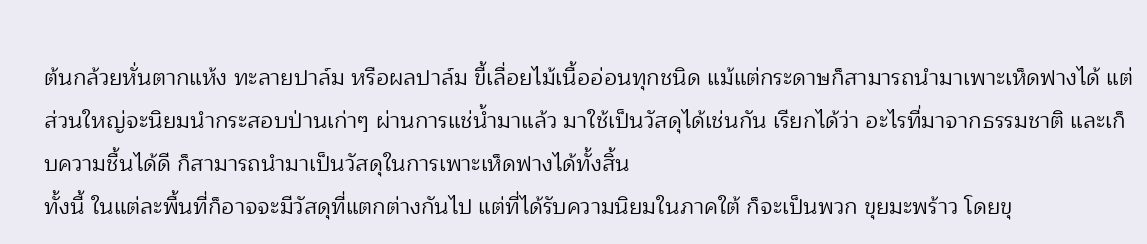ต้นกล้วยหั่นตากแห้ง ทะลายปาล์ม หรือผลปาล์ม ขี้เลื่อยไม้เนื้ออ่อนทุกชนิด แม้แต่กระดาษก็สามารถนำมาเพาะเห็ดฟางได้ แต่ส่วนใหญ่จะนิยมนำกระสอบป่านเก่าๆ ผ่านการแช่น้ำมาแล้ว มาใช้เป็นวัสดุได้เช่นกัน เรียกได้ว่า อะไรที่มาจากธรรมชาติ และเก็บความชื้นได้ดี ก็สามารถนำมาเป็นวัสดุในการเพาะเห็ดฟางได้ทั้งสิ้น
ทั้งนี้ ในแต่ละพื้นที่ก็อาจจะมีวัสดุที่แตกต่างกันไป แต่ที่ได้รับความนิยมในภาคใต้ ก็จะเป็นพวก ขุยมะพร้าว โดยขุ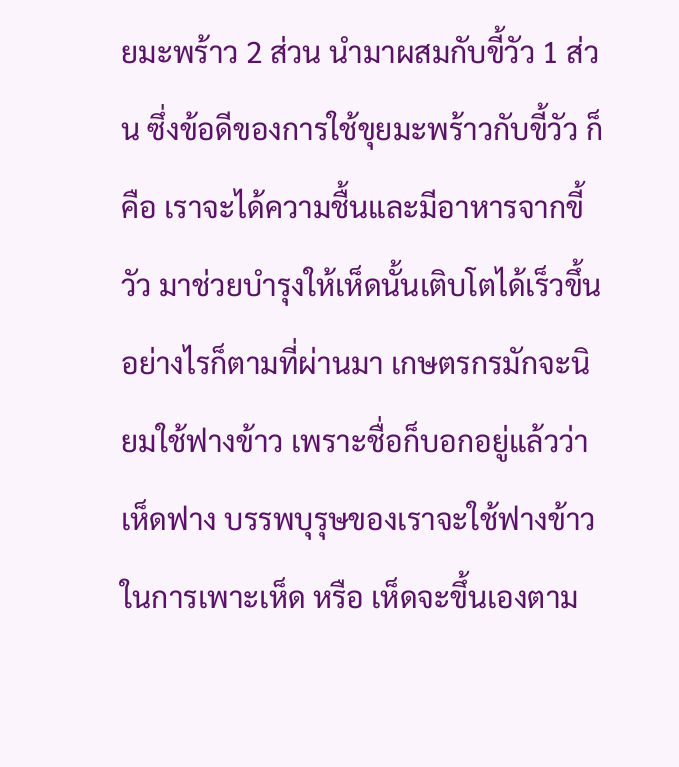ยมะพร้าว 2 ส่วน นำมาผสมกับขี้วัว 1 ส่วน ซึ่งข้อดีของการใช้ขุยมะพร้าวกับขี้วัว ก็คือ เราจะได้ความชื้นและมีอาหารจากขี้วัว มาช่วยบำรุงให้เห็ดนั้นเติบโตได้เร็วขึ้น
อย่างไรก็ตามที่ผ่านมา เกษตรกรมักจะนิยมใช้ฟางข้าว เพราะชื่อก็บอกอยู่แล้วว่า เห็ดฟาง บรรพบุรุษของเราจะใช้ฟางข้าวในการเพาะเห็ด หรือ เห็ดจะขึ้นเองตาม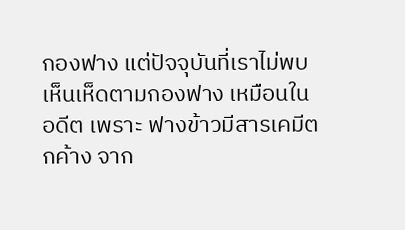กองฟาง แต่ปัจจุบันที่เราไม่พบเห็นเห็ดตามกองฟาง เหมือนในอดีต เพราะ ฟางข้าวมีสารเคมีตกค้าง จาก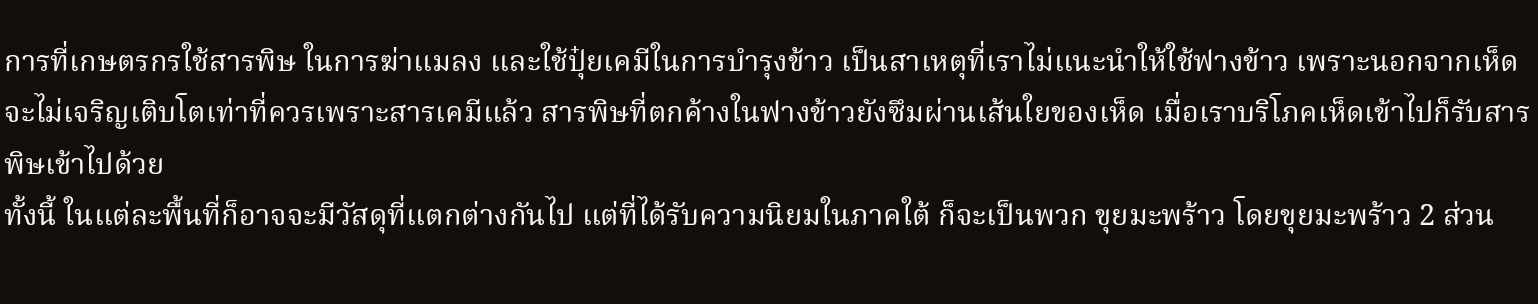การที่เกษตรกรใช้สารพิษ ในการฆ่าแมลง และใช้ปุ๋ยเคมีในการบำรุงข้าว เป็นสาเหตุที่เราไม่แนะนำให้ใช้ฟางข้าว เพราะนอกจากเห็ดจะไม่เจริญเติบโตเท่าที่ควรเพราะสารเคมีแล้ว สารพิษที่ตกค้างในฟางข้าวยังซึมผ่านเส้นใยของเห็ด เมื่อเราบริโภคเห็ดเข้าไปก็รับสารพิษเข้าไปด้วย
ทั้งนี้ ในแต่ละพื้นที่ก็อาจจะมีวัสดุที่แตกต่างกันไป แต่ที่ได้รับความนิยมในภาคใต้ ก็จะเป็นพวก ขุยมะพร้าว โดยขุยมะพร้าว 2 ส่วน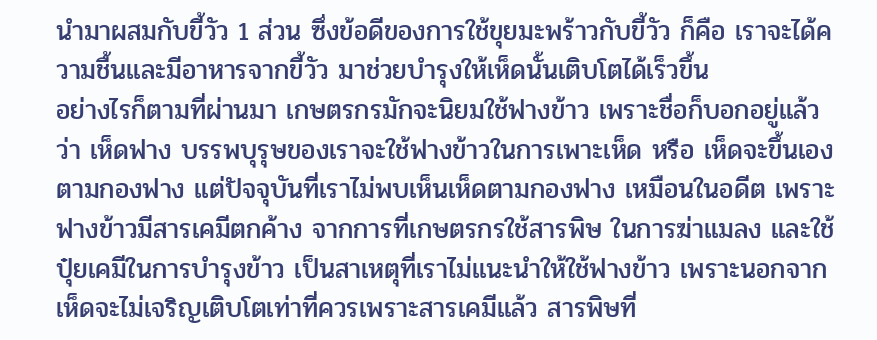นำมาผสมกับขี้วัว 1 ส่วน ซึ่งข้อดีของการใช้ขุยมะพร้าวกับขี้วัว ก็คือ เราจะได้ความชื้นและมีอาหารจากขี้วัว มาช่วยบำรุงให้เห็ดนั้นเติบโตได้เร็วขึ้น
อย่างไรก็ตามที่ผ่านมา เกษตรกรมักจะนิยมใช้ฟางข้าว เพราะชื่อก็บอกอยู่แล้วว่า เห็ดฟาง บรรพบุรุษของเราจะใช้ฟางข้าวในการเพาะเห็ด หรือ เห็ดจะขึ้นเองตามกองฟาง แต่ปัจจุบันที่เราไม่พบเห็นเห็ดตามกองฟาง เหมือนในอดีต เพราะ ฟางข้าวมีสารเคมีตกค้าง จากการที่เกษตรกรใช้สารพิษ ในการฆ่าแมลง และใช้ปุ๋ยเคมีในการบำรุงข้าว เป็นสาเหตุที่เราไม่แนะนำให้ใช้ฟางข้าว เพราะนอกจากเห็ดจะไม่เจริญเติบโตเท่าที่ควรเพราะสารเคมีแล้ว สารพิษที่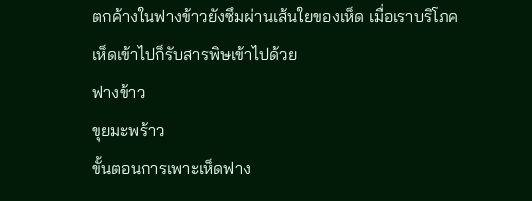ตกค้างในฟางข้าวยังซึมผ่านเส้นใยของเห็ด เมื่อเราบริโภคเห็ดเข้าไปก็รับสารพิษเข้าไปด้วย
ฟางข้าว
ขุยมะพร้าว
ขั้นตอนการเพาะเห็ดฟาง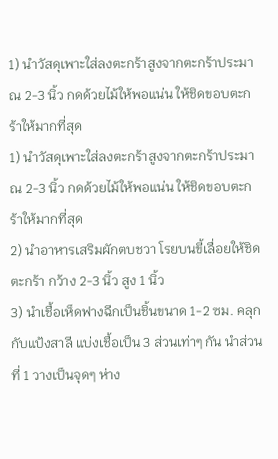1) นำวัสดุเพาะใส่ลงตะกร้าสูงจากตะกร้าประมาณ 2-3 นิ้ว กดด้วยไม้ให้พอแน่น ให้ชิดขอบตะกร้าให้มากที่สุด
1) นำวัสดุเพาะใส่ลงตะกร้าสูงจากตะกร้าประมาณ 2-3 นิ้ว กดด้วยไม้ให้พอแน่น ให้ชิดขอบตะกร้าให้มากที่สุด
2) นำอาหารเสริมผักตบชวา โรยบนขี้เลื่อยให้ชิดตะกร้า กว้าง 2-3 นิ้ว สูง 1 นิ้ว
3) นำเชื้อเห็ดฟางฉีกเป็นชิ้นขนาด 1-2 ซม. คลุกกับแป้งสาลี แบ่งเชื้อเป็น 3 ส่วนเท่าๆ กัน นำส่วนที่ 1 วางเป็นจุดๆ ห่าง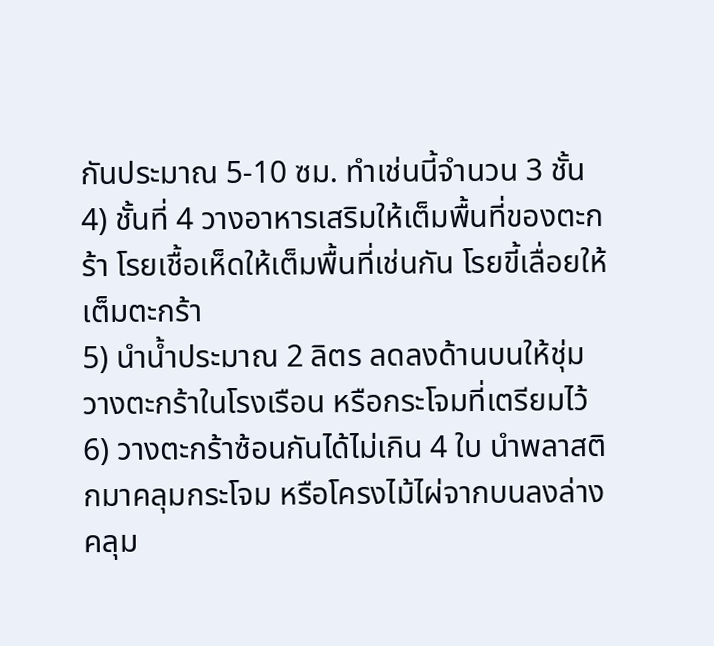กันประมาณ 5-10 ซม. ทำเช่นนี้จำนวน 3 ชั้น
4) ชั้นที่ 4 วางอาหารเสริมให้เต็มพื้นที่ของตะกร้า โรยเชื้อเห็ดให้เต็มพื้นที่เช่นกัน โรยขี้เลื่อยให้เต็มตะกร้า
5) นำน้ำประมาณ 2 ลิตร ลดลงด้านบนให้ชุ่ม วางตะกร้าในโรงเรือน หรือกระโจมที่เตรียมไว้
6) วางตะกร้าซ้อนกันได้ไม่เกิน 4 ใบ นำพลาสติกมาคลุมกระโจม หรือโครงไม้ไผ่จากบนลงล่าง คลุม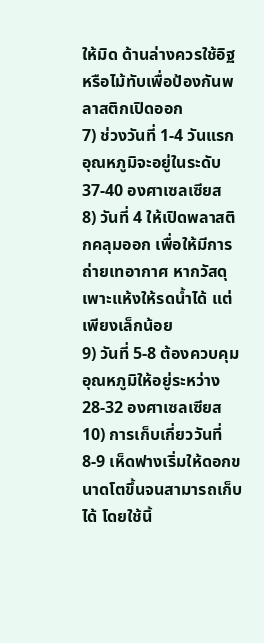ให้มิด ด้านล่างควรใช้อิฐหรือไม้ทับเพื่อป้องกันพลาสติกเปิดออก
7) ช่วงวันที่ 1-4 วันแรก อุณหภูมิจะอยู่ในระดับ 37-40 องศาเซลเซียส
8) วันที่ 4 ให้เปิดพลาสติกคลุมออก เพื่อให้มีการถ่ายเทอากาศ หากวัสดุเพาะแห้งให้รดน้ำได้ แต่เพียงเล็กน้อย
9) วันที่ 5-8 ต้องควบคุมอุณหภูมิให้อยู่ระหว่าง 28-32 องศาเซลเซียส
10) การเก็บเกี่ยววันที่ 8-9 เห็ดฟางเริ่มให้ดอกขนาดโตขึ้นจนสามารถเก็บได้ โดยใช้นิ้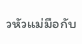วหัวแม่มือกับ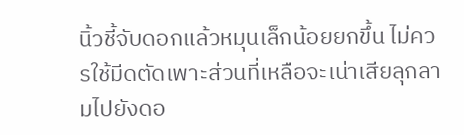นิ้วชี้จับดอกแล้วหมุนเล็กน้อยยกขึ้น ไม่ควรใช้มีดตัดเพาะส่วนที่เหลือจะเน่าเสียลุกลามไปยังดอ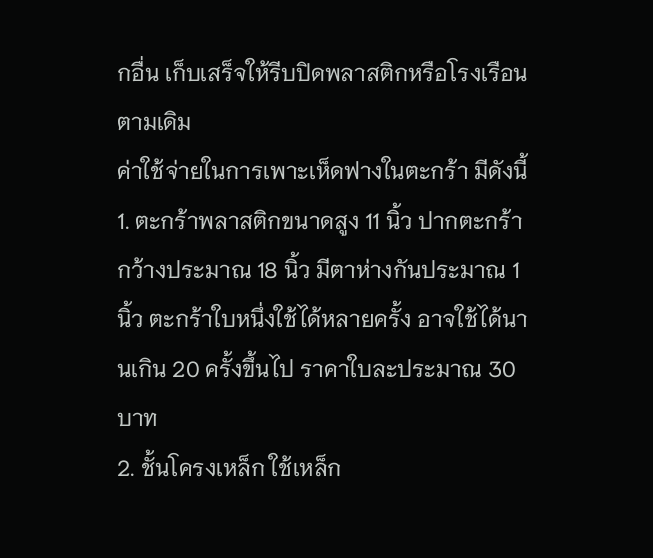กอื่น เก็บเสร็จให้รีบปิดพลาสติกหรือโรงเรือนตามเดิม
ค่าใช้จ่ายในการเพาะเห็ดฟางในตะกร้า มีดังนี้
1. ตะกร้าพลาสติกขนาดสูง 11 นิ้ว ปากตะกร้ากว้างประมาณ 18 นิ้ว มีตาห่างกันประมาณ 1 นิ้ว ตะกร้าใบหนึ่งใช้ได้หลายครั้ง อาจใช้ได้นานเกิน 20 ครั้งขึ้นไป ราคาใบละประมาณ 30 บาท
2. ชั้นโครงเหล็ก ใช้เหล็ก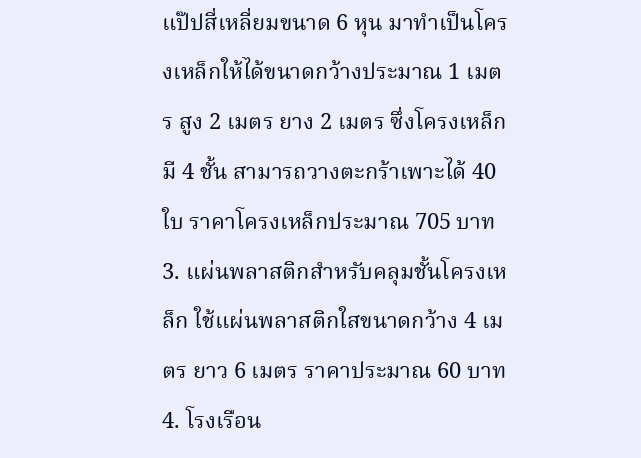แป๊ปสี่เหลี่ยมขนาด 6 หุน มาทำเป็นโครงเหล็กให้ได้ขนาดกว้างประมาณ 1 เมตร สูง 2 เมตร ยาง 2 เมตร ซึ่งโครงเหล็กมี 4 ชั้น สามารถวางตะกร้าเพาะได้ 40 ใบ ราคาโครงเหล็กประมาณ 705 บาท
3. แผ่นพลาสติกสำหรับคลุมชั้นโครงเหล็ก ใช้แผ่นพลาสติกใสขนาดกว้าง 4 เมตร ยาว 6 เมตร ราคาประมาณ 60 บาท
4. โรงเรือน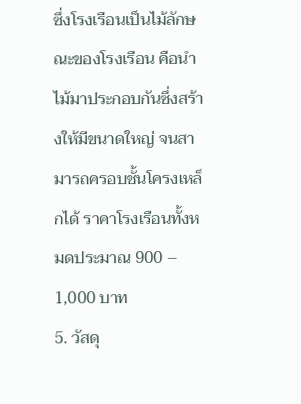ซึ่งโรงเรือนเป็นไม้ลักษณะของโรงเรือน คือนำไม้มาประกอบกันซึ่งสร้างให้มีขนาดใหญ่ จนสามารถครอบชั้นโครงเหล็กได้ ราคาโรงเรือนทั้งหมดประมาณ 900 – 1,000 บาท
5. วัสดุ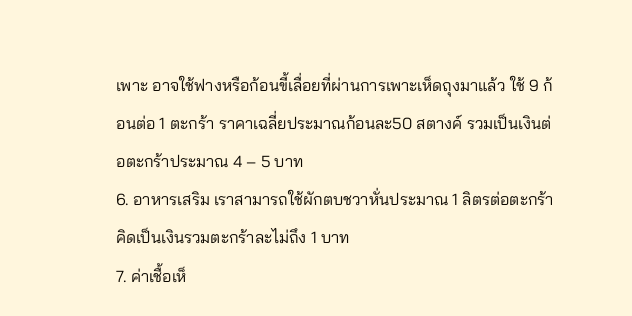เพาะ อาจใช้ฟางหรือก้อนขี้เลื่อยที่ผ่านการเพาะเห็ดถุงมาแล้ว ใช้ 9 ก้อนต่อ 1 ตะกร้า ราคาเฉลี่ยประมาณก้อนละ50 สตางค์ รวมเป็นเงินต่อตะกร้าประมาณ 4 – 5 บาท
6. อาหารเสริม เราสามารถใช้ผักตบชวาหั่นประมาณ 1 ลิตรต่อตะกร้าคิดเป็นเงินรวมตะกร้าละไม่ถึง 1 บาท
7. ค่าเชื้อเห็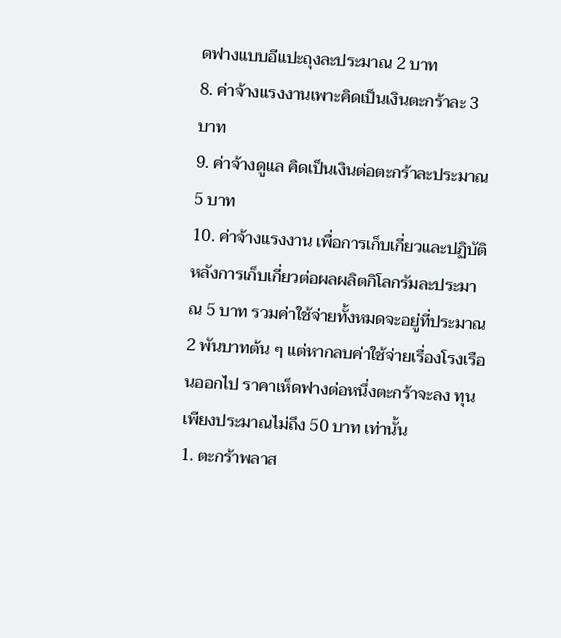ดฟางแบบอีแปะถุงละประมาณ 2 บาท
8. ค่าจ้างแรงงานเพาะคิดเป็นเงินตะกร้าละ 3 บาท
9. ค่าจ้างดูแล คิดเป็นเงินต่อตะกร้าละประมาณ 5 บาท
10. ค่าจ้างแรงงาน เพื่อการเก็บเกี่ยวและปฏิบัติหลังการเก็บเกี่ยวต่อผลผลิตกิโลกรัมละประมาณ 5 บาท รวมค่าใช้จ่ายทั้งหมดจะอยู่ที่ประมาณ 2 พันบาทต้น ๆ แต่หากลบค่าใช้จ่ายเรื่องโรงเรือนออกไป ราคาเห็ดฟางต่อหนึ่งตะกร้าจะลง ทุนเพียงประมาณไม่ถึง 50 บาท เท่านั้น
1. ตะกร้าพลาส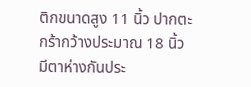ติกขนาดสูง 11 นิ้ว ปากตะกร้ากว้างประมาณ 18 นิ้ว มีตาห่างกันประ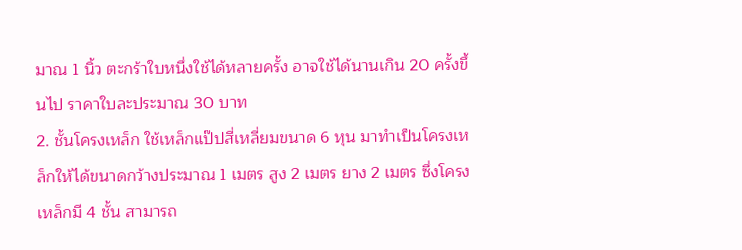มาณ 1 นิ้ว ตะกร้าใบหนึ่งใช้ได้หลายครั้ง อาจใช้ได้นานเกิน 20 ครั้งขึ้นไป ราคาใบละประมาณ 30 บาท
2. ชั้นโครงเหล็ก ใช้เหล็กแป๊ปสี่เหลี่ยมขนาด 6 หุน มาทำเป็นโครงเหล็กให้ได้ขนาดกว้างประมาณ 1 เมตร สูง 2 เมตร ยาง 2 เมตร ซึ่งโครงเหล็กมี 4 ชั้น สามารถ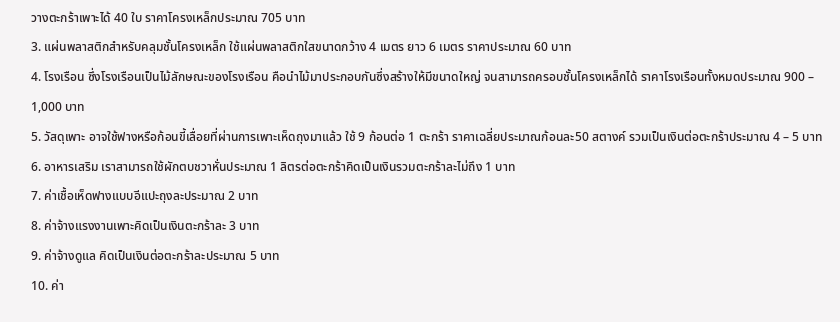วางตะกร้าเพาะได้ 40 ใบ ราคาโครงเหล็กประมาณ 705 บาท
3. แผ่นพลาสติกสำหรับคลุมชั้นโครงเหล็ก ใช้แผ่นพลาสติกใสขนาดกว้าง 4 เมตร ยาว 6 เมตร ราคาประมาณ 60 บาท
4. โรงเรือน ซึ่งโรงเรือนเป็นไม้ลักษณะของโรงเรือน คือนำไม้มาประกอบกันซึ่งสร้างให้มีขนาดใหญ่ จนสามารถครอบชั้นโครงเหล็กได้ ราคาโรงเรือนทั้งหมดประมาณ 900 – 1,000 บาท
5. วัสดุเพาะ อาจใช้ฟางหรือก้อนขี้เลื่อยที่ผ่านการเพาะเห็ดถุงมาแล้ว ใช้ 9 ก้อนต่อ 1 ตะกร้า ราคาเฉลี่ยประมาณก้อนละ50 สตางค์ รวมเป็นเงินต่อตะกร้าประมาณ 4 – 5 บาท
6. อาหารเสริม เราสามารถใช้ผักตบชวาหั่นประมาณ 1 ลิตรต่อตะกร้าคิดเป็นเงินรวมตะกร้าละไม่ถึง 1 บาท
7. ค่าเชื้อเห็ดฟางแบบอีแปะถุงละประมาณ 2 บาท
8. ค่าจ้างแรงงานเพาะคิดเป็นเงินตะกร้าละ 3 บาท
9. ค่าจ้างดูแล คิดเป็นเงินต่อตะกร้าละประมาณ 5 บาท
10. ค่า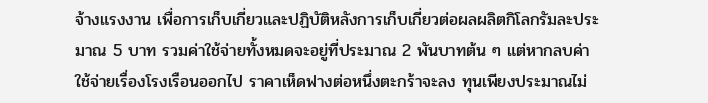จ้างแรงงาน เพื่อการเก็บเกี่ยวและปฏิบัติหลังการเก็บเกี่ยวต่อผลผลิตกิโลกรัมละประมาณ 5 บาท รวมค่าใช้จ่ายทั้งหมดจะอยู่ที่ประมาณ 2 พันบาทต้น ๆ แต่หากลบค่าใช้จ่ายเรื่องโรงเรือนออกไป ราคาเห็ดฟางต่อหนึ่งตะกร้าจะลง ทุนเพียงประมาณไม่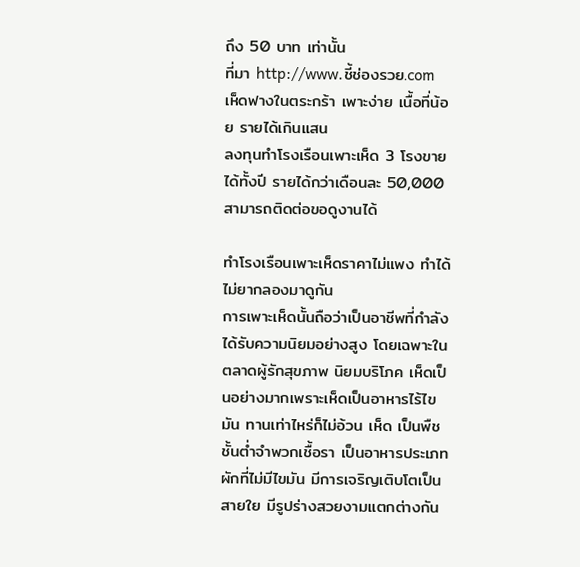ถึง 50 บาท เท่านั้น
ที่มา http://www.ชี้ช่องรวย.com
เห็ดฟางในตระกร้า เพาะง่าย เนื้อที่น้อย รายได้เกินแสน
ลงทุนทำโรงเรือนเพาะเห็ด 3 โรงขายได้ทั้งปี รายได้กว่าเดือนละ 50,000 สามารถติดต่อขอดูงานได้

ทำโรงเรือนเพาะเห็ดราคาไม่แพง ทำได้ไม่ยากลองมาดูกัน
การเพาะเห็ดนั้นถือว่าเป็นอาชีพที่กำลังได้รับความนิยมอย่างสูง โดยเฉพาะในตลาดผู้รักสุขภาพ นิยมบริโภค เห็ดเป็นอย่างมากเพราะเห็ดเป็นอาหารไร้ไขมัน ทานเท่าไหร่ก็ไม่อ้วน เห็ด เป็นพืชชั้นต่ำจำพวกเชื้อรา เป็นอาหารประเภทผักที่ไม่มีไขมัน มีการเจริญเติบโตเป็นสายใย มีรูปร่างสวยงามแตกต่างกัน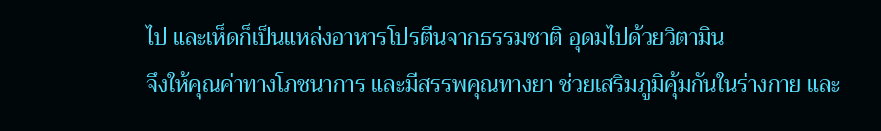ไป และเห็ดก็เป็นแหล่งอาหารโปรตีนจากธรรมชาติ อุดมไปด้วยวิตามิน
จึงให้คุณค่าทางโภชนาการ และมีสรรพคุณทางยา ช่วยเสริมภูมิคุ้มกันในร่างกาย และ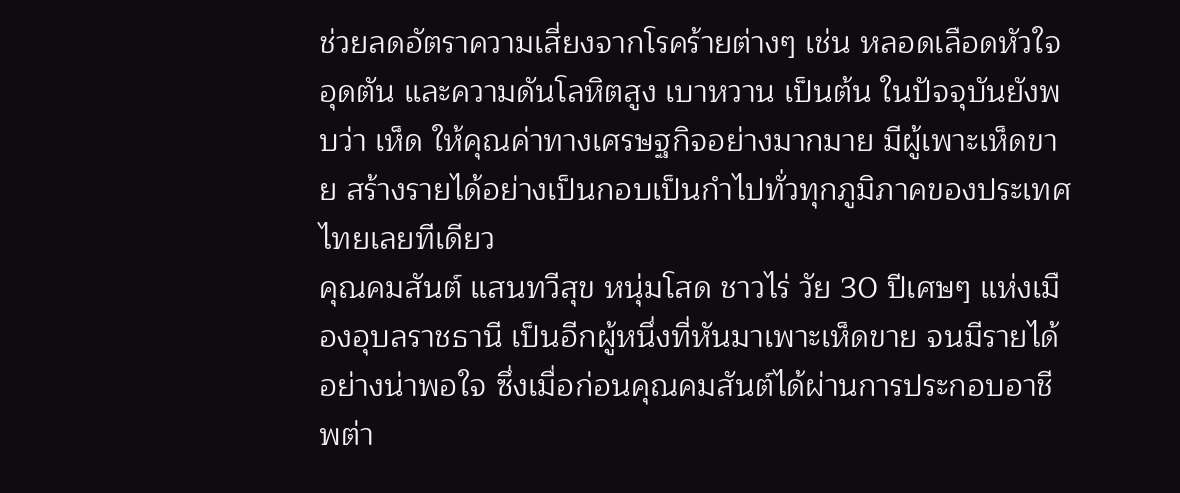ช่วยลดอัตราความเสี่ยงจากโรคร้ายต่างๆ เช่น หลอดเลือดหัวใจอุดตัน และความดันโลหิตสูง เบาหวาน เป็นต้น ในปัจจุบันยังพบว่า เห็ด ให้คุณค่าทางเศรษฐกิจอย่างมากมาย มีผู้เพาะเห็ดขาย สร้างรายได้อย่างเป็นกอบเป็นกำไปทั่วทุกภูมิภาคของประเทศไทยเลยทีเดียว
คุณคมสันต์ แสนทวีสุข หนุ่มโสด ชาวไร่ วัย 30 ปีเศษๆ แห่งเมืองอุบลราชธานี เป็นอีกผู้หนึ่งที่หันมาเพาะเห็ดขาย จนมีรายได้อย่างน่าพอใจ ซึ่งเมื่อก่อนคุณคมสันต์ได้ผ่านการประกอบอาชีพต่า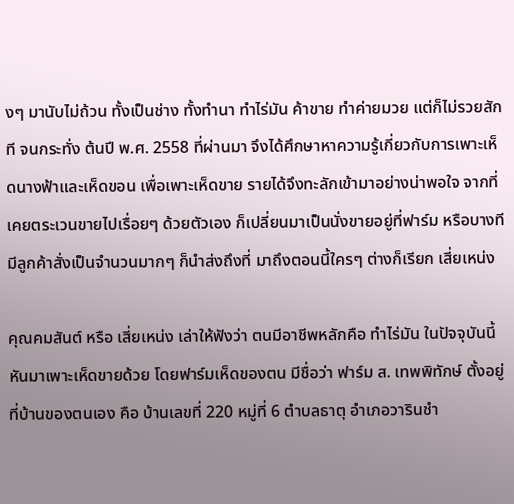งๆ มานับไม่ถ้วน ทั้งเป็นช่าง ทั้งทำนา ทำไร่มัน ค้าขาย ทำค่ายมวย แต่ก็ไม่รวยสักที จนกระทั่ง ต้นปี พ.ศ. 2558 ที่ผ่านมา จึงได้ศึกษาหาความรู้เกี่ยวกับการเพาะเห็ดนางฟ้าและเห็ดขอน เพื่อเพาะเห็ดขาย รายได้จึงทะลักเข้ามาอย่างน่าพอใจ จากที่เคยตระเวนขายไปเรื่อยๆ ด้วยตัวเอง ก็เปลี่ยนมาเป็นนั่งขายอยู่ที่ฟาร์ม หรือบางทีมีลูกค้าสั่งเป็นจำนวนมากๆ ก็นำส่งถึงที่ มาถึงตอนนี้ใครๆ ต่างก็เรียก เสี่ยเหน่ง

คุณคมสันต์ หรือ เสี่ยเหน่ง เล่าให้ฟังว่า ตนมีอาชีพหลักคือ ทำไร่มัน ในปัจจุบันนี้หันมาเพาะเห็ดขายด้วย โดยฟาร์มเห็ดของตน มีชื่อว่า ฟาร์ม ส. เทพพิทักษ์ ตั้งอยู่ที่บ้านของตนเอง คือ บ้านเลขที่ 220 หมู่ที่ 6 ตำบลธาตุ อำเภอวารินชำ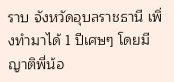ราบ จังหวัดอุบลราชธานี เพิ่งทำมาได้ 1 ปีเศษๆ โดยมีญาติพี่น้อ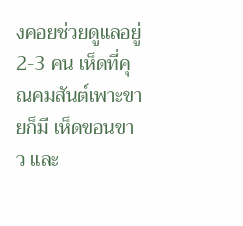งคอยช่วยดูแลอยู่ 2-3 คน เห็ดที่คุณคมสันต์เพาะขายก็มี เห็ดขอนขาว และ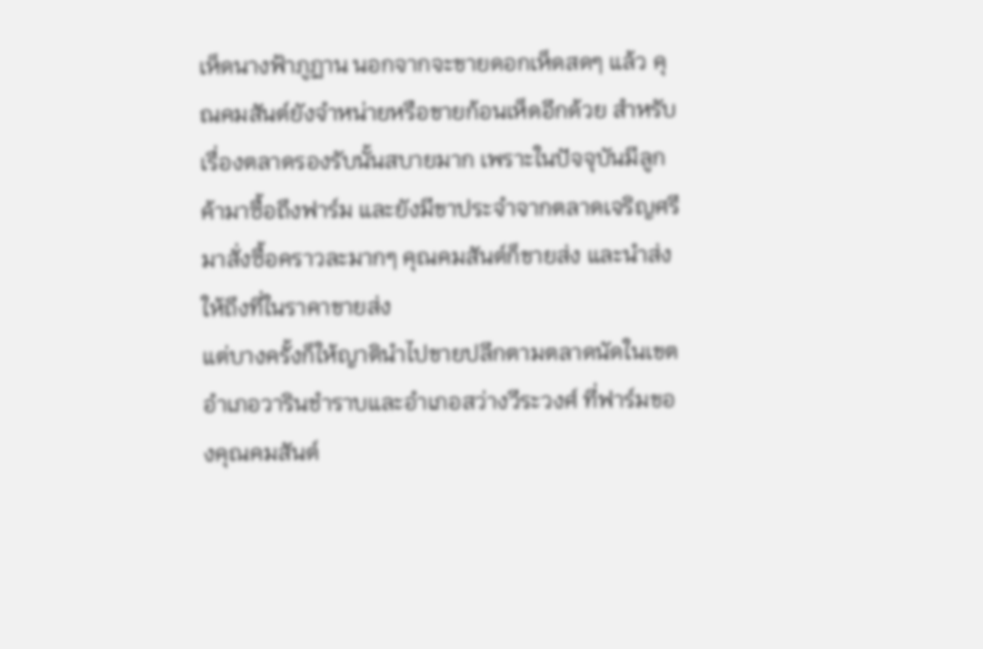เห็ดนางฟ้าภูฏาน นอกจากจะขายดอกเห็ดสดๆ แล้ว คุณคมสันต์ยังจำหน่ายหรือขายก้อนเห็ดอีกด้วย สำหรับเรื่องตลาดรองรับนั้นสบายมาก เพราะในปัจจุบันมีลูกค้ามาซื้อถึงฟาร์ม และยังมีขาประจำจากตลาดเจริญศรีมาสั่งซื้อคราวละมากๆ คุณคมสันต์ก็ขายส่ง และนำส่งให้ถึงที่ในราคาขายส่ง
แต่บางครั้งก็ให้ญาตินำไปขายปลีกตามตลาดนัดในเขตอำเภอวารินชำราบและอำเภอสว่างวีระวงศ์ ที่ฟาร์มของคุณคมสันต์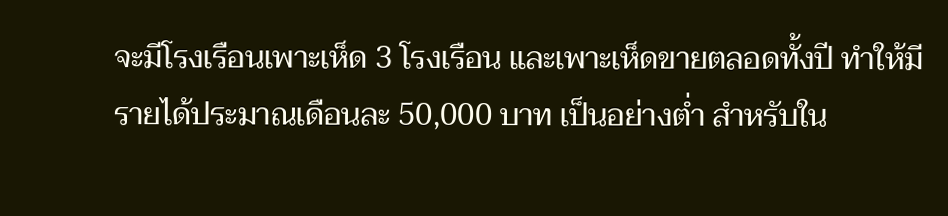จะมีโรงเรือนเพาะเห็ด 3 โรงเรือน และเพาะเห็ดขายตลอดทั้งปี ทำให้มีรายได้ประมาณเดือนละ 50,000 บาท เป็นอย่างต่ำ สำหรับใน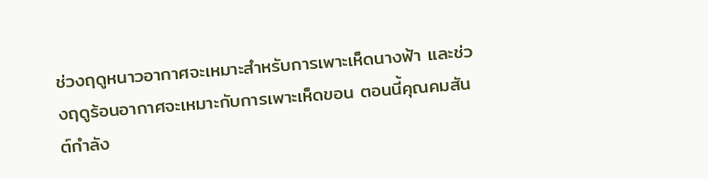ช่วงฤดูหนาวอากาศจะเหมาะสำหรับการเพาะเห็ดนางฟ้า และช่วงฤดูร้อนอากาศจะเหมาะกับการเพาะเห็ดขอน ตอนนี้คุณคมสันต์กำลัง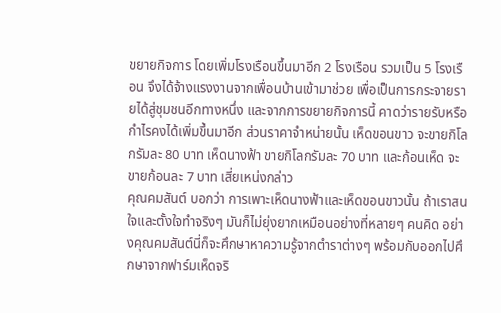ขยายกิจการ โดยเพิ่มโรงเรือนขึ้นมาอีก 2 โรงเรือน รวมเป็น 5 โรงเรือน จึงได้จ้างแรงงานจากเพื่อนบ้านเข้ามาช่วย เพื่อเป็นการกระจายรายได้สู่ชุมชนอีกทางหนึ่ง และจากการขยายกิจการนี้ คาดว่ารายรับหรือกำไรคงได้เพิ่มขึ้นมาอีก ส่วนราคาจำหน่ายนั้น เห็ดขอนขาว จะขายกิโลกรัมละ 80 บาท เห็ดนางฟ้า ขายกิโลกรัมละ 70 บาท และก้อนเห็ด จะขายก้อนละ 7 บาท เสี่ยเหน่งกล่าว
คุณคมสันต์ บอกว่า การเพาะเห็ดนางฟ้าและเห็ดขอนขาวนั้น ถ้าเราสนใจและตั้งใจทำจริงๆ มันก็ไม่ยุ่งยากเหมือนอย่างที่หลายๆ คนคิด อย่างคุณคมสันต์นี่ก็จะศึกษาหาความรู้จากตำราต่างๆ พร้อมกับออกไปศึกษาจากฟาร์มเห็ดจริ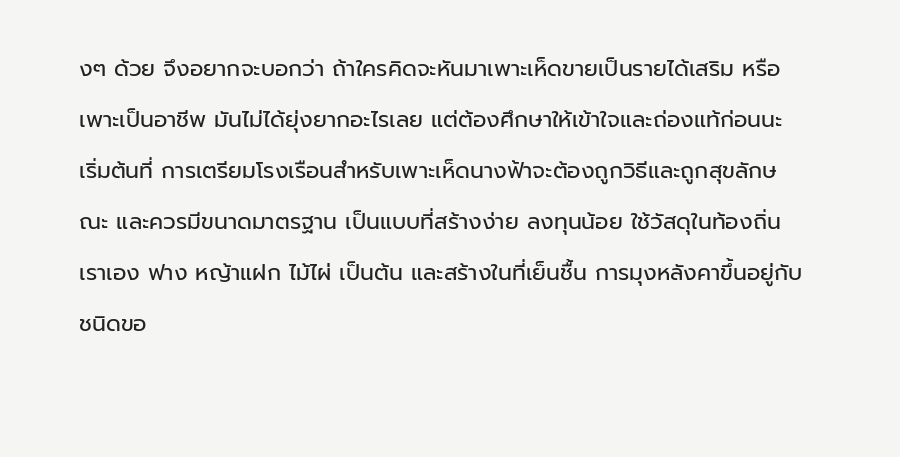งๆ ด้วย จึงอยากจะบอกว่า ถ้าใครคิดจะหันมาเพาะเห็ดขายเป็นรายได้เสริม หรือเพาะเป็นอาชีพ มันไม่ได้ยุ่งยากอะไรเลย แต่ต้องศึกษาให้เข้าใจและถ่องแท้ก่อนนะ
เริ่มต้นที่ การเตรียมโรงเรือนสำหรับเพาะเห็ดนางฟ้าจะต้องถูกวิธีและถูกสุขลักษณะ และควรมีขนาดมาตรฐาน เป็นแบบที่สร้างง่าย ลงทุนน้อย ใช้วัสดุในท้องถิ่นเราเอง ฟาง หญ้าแฝก ไม้ไผ่ เป็นต้น และสร้างในที่เย็นชื้น การมุงหลังคาขึ้นอยู่กับชนิดขอ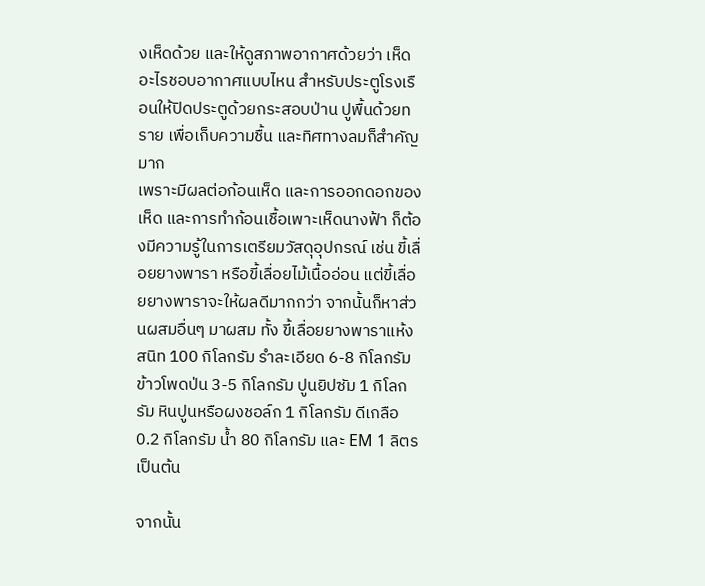งเห็ดด้วย และให้ดูสภาพอากาศด้วยว่า เห็ดอะไรชอบอากาศแบบไหน สำหรับประตูโรงเรือนให้ปิดประตูด้วยกระสอบป่าน ปูพื้นด้วยทราย เพื่อเก็บความชื้น และทิศทางลมก็สำคัญมาก
เพราะมีผลต่อก้อนเห็ด และการออกดอกของเห็ด และการทำก้อนเชื้อเพาะเห็ดนางฟ้า ก็ต้องมีความรู้ในการเตรียมวัสดุอุปกรณ์ เช่น ขี้เลื่อยยางพารา หรือขี้เลื่อยไม้เนื้ออ่อน แต่ขี้เลื่อยยางพาราจะให้ผลดีมากกว่า จากนั้นก็หาส่วนผสมอื่นๆ มาผสม ทั้ง ขี้เลื่อยยางพาราแห้งสนิท 100 กิโลกรัม รำละเอียด 6-8 กิโลกรัม ข้าวโพดป่น 3-5 กิโลกรัม ปูนยิปซัม 1 กิโลกรัม หินปูนหรือผงชอล์ก 1 กิโลกรัม ดีเกลือ 0.2 กิโลกรัม น้ำ 80 กิโลกรัม และ EM 1 ลิตร เป็นต้น

จากนั้น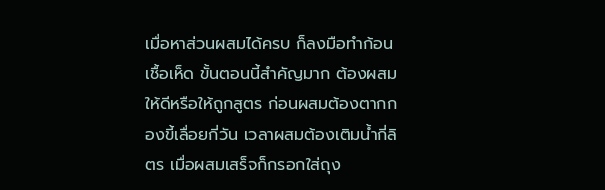เมื่อหาส่วนผสมได้ครบ ก็ลงมือทำก้อนเชื้อเห็ด ขั้นตอนนี้สำคัญมาก ต้องผสมให้ดีหรือให้ถูกสูตร ก่อนผสมต้องตากกองขี้เลื่อยกี่วัน เวลาผสมต้องเติมน้ำกี่ลิตร เมื่อผสมเสร็จก็กรอกใส่ถุง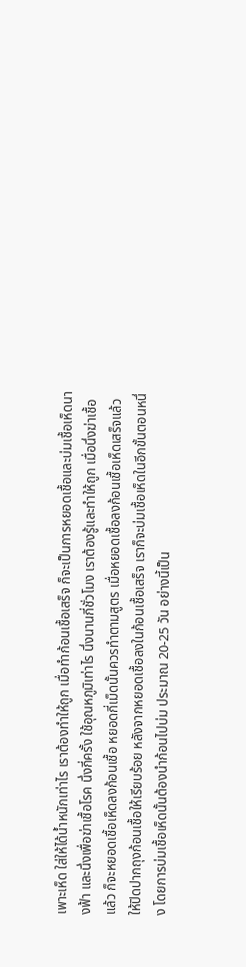เพาะเห็ด ใส่ให้ได้น้ำหนักเท่าไร เราต้องทำให้ถูก เมื่อทำก้อนเชื้อเสร็จ ก็จะเป็นการหยอดเชื้อและบ่มเชื้อเห็ดนางฟ้า และนึ่งเพื่อฆ่าเชื้อโรค นึ่งกี่ครั้ง ใช้อุณหภูมิเท่าไร นึ่งนานกี่ชั่วโมง เราต้องรู้และทำให้ถูก เมื่อนึ่งฆ่าเชื้อแล้ว ก็จะหยอดเชื้อเห็ดลงก้อนเชื้อ หยอดกี่เม็ดนั้นควรทำตามสูตร เมื่อหยอดเชื้อลงก้อนเชื้อเห็ดเสร็จแล้ว ให้ปิดปากถุงก้อนเชื้อให้เรียบร้อย หลังจากหยอดเชื้อลงในก้อนเชื้อเสร็จ เราก็จะบ่มเชื้อเห็ดในอีกขั้นตอนหนึ่ง โดยการบ่มเชื้อเห็ดนั้นต้องนำก้อนไปบ่ม ประมาณ 20-25 วัน อย่างนี้เป็น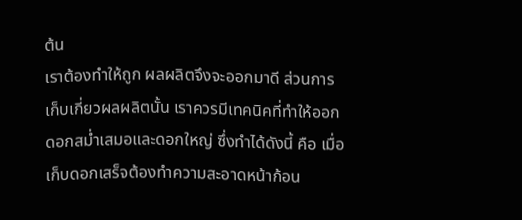ต้น
เราต้องทำให้ถูก ผลผลิตจึงจะออกมาดี ส่วนการเก็บเกี่ยวผลผลิตนั้น เราควรมีเทคนิคที่ทำให้ออกดอกสม่ำเสมอและดอกใหญ่ ซึ่งทำได้ดังนี้ คือ เมื่อเก็บดอกเสร็จต้องทำความสะอาดหน้าก้อน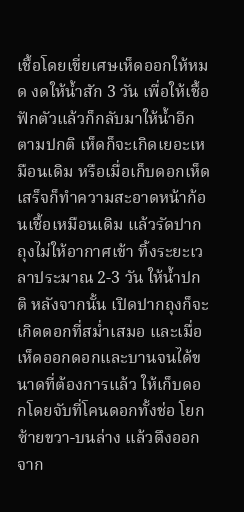เชื้อโดยเขี่ยเศษเห็ดออกให้หมด งดให้น้ำสัก 3 วัน เพื่อให้เชื้อฟักตัวแล้วก็กลับมาให้น้ำอีกตามปกติ เห็ดก็จะเกิดเยอะเหมือนเดิม หรือเมื่อเก็บดอกเห็ดเสร็จก็ทำความสะอาดหน้าก้อนเชื้อเหมือนเดิม แล้วรัดปากถุงไม่ให้อากาศเข้า ทิ้งระยะเวลาประมาณ 2-3 วัน ให้น้ำปกติ หลังจากนั้น เปิดปากถุงก็จะเกิดดอกที่สม่ำเสมอ และเมื่อเห็ดออกดอกและบานจนได้ขนาดที่ต้องการแล้ว ให้เก็บดอกโดยจับที่โคนดอกทั้งช่อ โยกซ้ายขวา-บนล่าง แล้วดึงออกจาก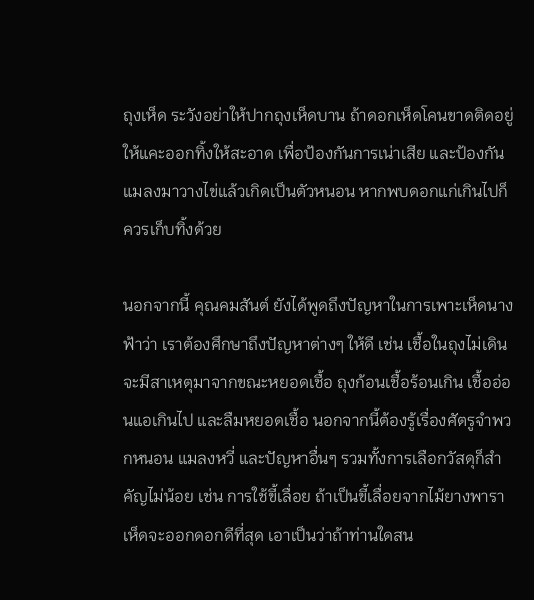ถุงเห็ด ระวังอย่าให้ปากถุงเห็ดบาน ถ้าดอกเห็ดโคนขาดติดอยู่ให้แคะออกทิ้งให้สะอาด เพื่อป้องกันการเน่าเสีย และป้องกันแมลงมาวางไข่แล้วเกิดเป็นตัวหนอน หากพบดอกแก่เกินไปก็ควรเก็บทิ้งด้วย

นอกจากนี้ คุณคมสันต์ ยังได้พูดถึงปัญหาในการเพาะเห็ดนางฟ้าว่า เราต้องศึกษาถึงปัญหาต่างๆ ให้ดี เช่น เชื้อในถุงไม่เดิน จะมีสาเหตุมาจากขณะหยอดเชื้อ ถุงก้อนเชื้อร้อนเกิน เชื้ออ่อนแอเกินไป และลืมหยอดเชื้อ นอกจากนี้ต้องรู้เรื่องศัตรูจำพวกหนอน แมลงหวี่ และปัญหาอื่นๆ รวมทั้งการเลือกวัสดุก็สำคัญไม่น้อย เช่น การใช้ขี้เลื่อย ถ้าเป็นขี้เลื่อยจากไม้ยางพารา เห็ดจะออกดอกดีที่สุด เอาเป็นว่าถ้าท่านใดสน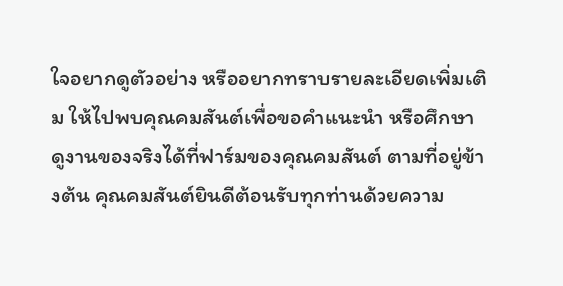ใจอยากดูตัวอย่าง หรืออยากทราบรายละเอียดเพิ่มเติม ให้ไปพบคุณคมสันต์เพื่อขอคำแนะนำ หรือศึกษาดูงานของจริงได้ที่ฟาร์มของคุณคมสันต์ ตามที่อยู่ข้างต้น คุณคมสันต์ยินดีต้อนรับทุกท่านด้วยความ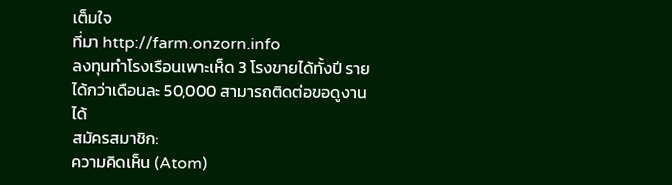เต็มใจ
ที่มา http://farm.onzorn.info
ลงทุนทำโรงเรือนเพาะเห็ด 3 โรงขายได้ทั้งปี รายได้กว่าเดือนละ 50,000 สามารถติดต่อขอดูงานได้
สมัครสมาชิก:
ความคิดเห็น (Atom)